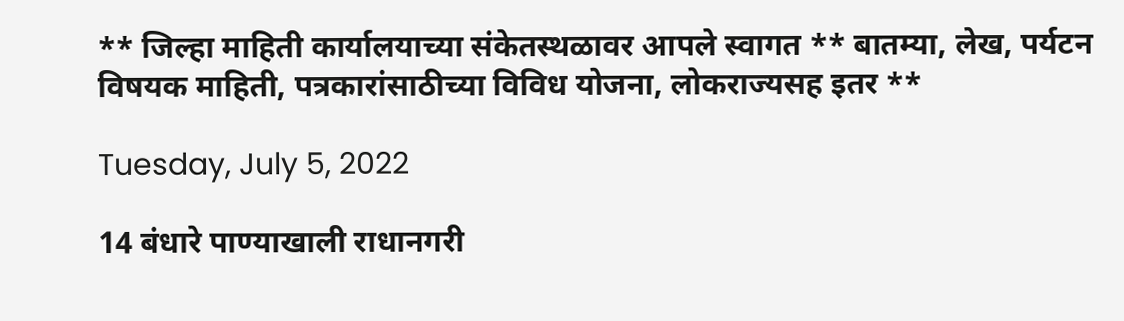** जिल्हा माहिती कार्यालयाच्या संकेतस्थळावर आपले स्वागत ** बातम्या, लेख, पर्यटन विषयक माहिती, पत्रकारांसाठीच्या विविध योजना, लोकराज्यसह इतर **

Tuesday, July 5, 2022

14 बंधारे पाण्याखाली राधानगरी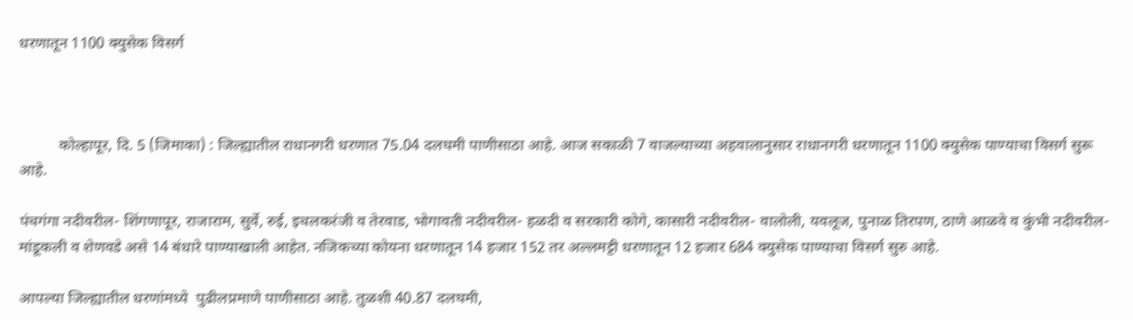धरणातून 1100 क्युसेक विसर्ग



          कोल्हापूर, दि. 5 (जिमाका) : जिल्ह्यातील राधानगरी धरणात 75.04 दलघमी पाणीसाठा आहे. आज सकाळी 7 वाजल्याच्या अहवालानुसार राधानगरी धरणातून 1100 क्युसेक पाण्याचा विसर्ग सुरू आहे.

पंचगंगा नदीवरील- शिंगणापूर, राजाराम, सुर्वे, रुई, इचलकरंजी व तेरवाड, भोगावती नदीवरील- हळदी व सरकारी कोगे, कासारी नदीवरील- वालोली, यवलूज, पुनाळ तिरपण, ठाणे आळवे व कुंभी नदीवरील- मांडूकली व शेणवडे असे 14 बंधारे पाण्याखाली आहेत. नजिकच्या कोयना धरणातून 14 हजार 152 तर अल्लमट्टी धरणातून 12 हजार 684 क्युसेक पाण्याचा विसर्ग सुरु आहे.

आपल्या जिल्ह्यातील धरणांमध्ये  पुढीलप्रमाणे पाणीसाठा आहे. तुळशी 40.87 दलघमी,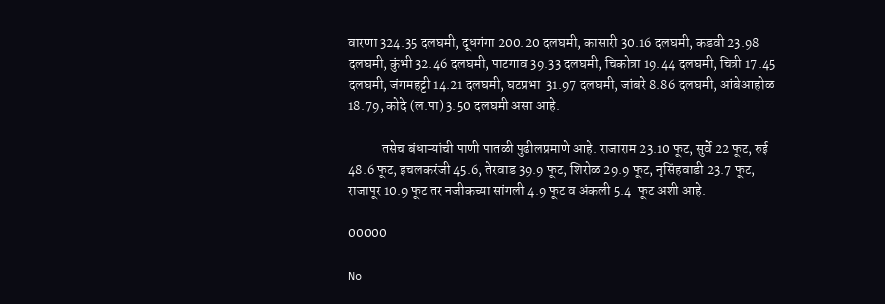वारणा 324.35 दलघमी, दूधगंगा 200.20 दलघमी, कासारी 30.16 दलघमी, कडवी 23.98 दलघमी, कुंभी 32.46 दलघमी, पाटगाव 39.33 दलघमी, चिकोत्रा 19.44 दलघमी, चित्री 17.45 दलघमी, जंगमहट्टी 14.21 दलघमी, घटप्रभा  31.97 दलघमी, जांबरे 8.86 दलघमी, आंबेआहोळ 18.79, कोदे (ल.पा) 3.50 दलघमी असा आहे.

            तसेच बंधाऱ्यांची पाणी पातळी पुढीलप्रमाणे आहे. राजाराम 23.10 फूट, सुर्वे 22 फूट, रुई 48.6 फूट, इचलकरंजी 45.6, तेरवाड 39.9 फूट, शिरोळ 29.9 फूट, नृसिंहवाडी 23.7 फूट, राजापूर 10.9 फूट तर नजीकच्या सांगली 4.9 फूट व अंकली 5.4  फूट अशी आहे.

00000

No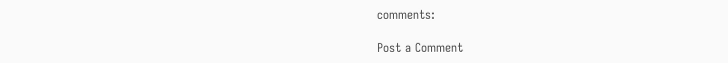comments:

Post a Comment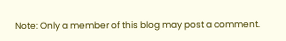Note: Only a member of this blog may post a comment.